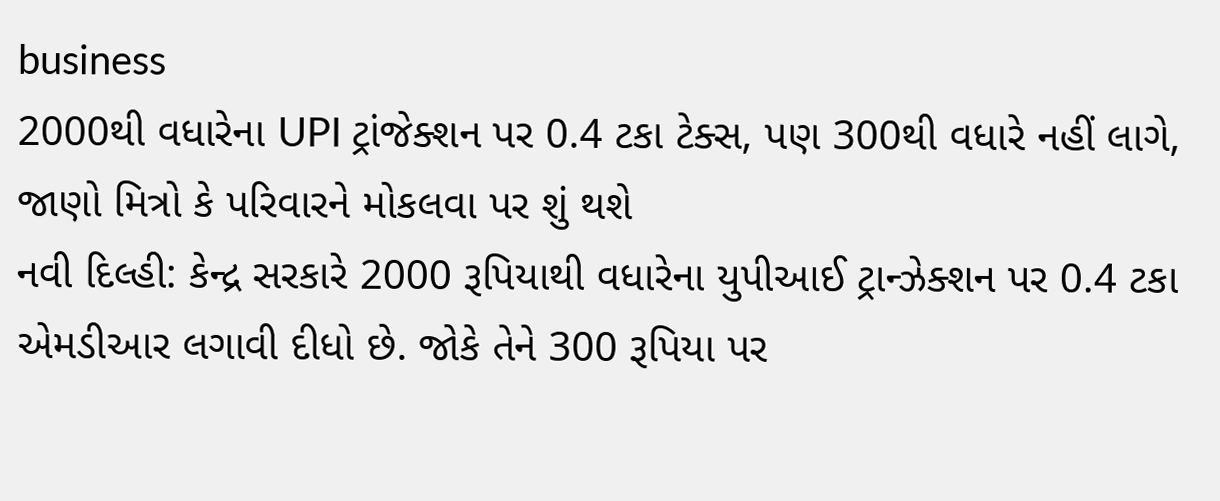business
2000થી વધારેના UPI ટ્રાંજેક્શન પર 0.4 ટકા ટેક્સ, પણ 300થી વધારે નહીં લાગે, જાણો મિત્રો કે પરિવારને મોકલવા પર શું થશે
નવી દિલ્હી: કેન્દ્ર સરકારે 2000 રૂપિયાથી વધારેના યુપીઆઈ ટ્રાન્ઝેક્શન પર 0.4 ટકા એમડીઆર લગાવી દીધો છે. જોકે તેને 300 રૂપિયા પર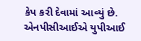કેપ કરી દેવામાં આવ્યું છે. એનપીસીઆઈએ યુપીઆઈ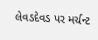લેવડદેવડ પર મર્ચન્ટ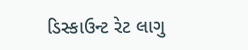ડિસ્કાઉન્ટ રેટ લાગુ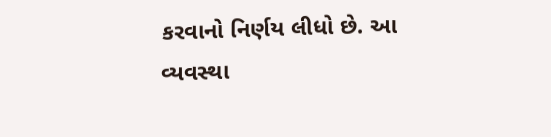કરવાનો નિર્ણય લીધો છે. આ વ્યવસ્થા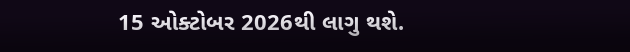15 ઓક્ટોબર 2026થી લાગુ થશે.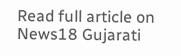Read full article on News18 Gujarati